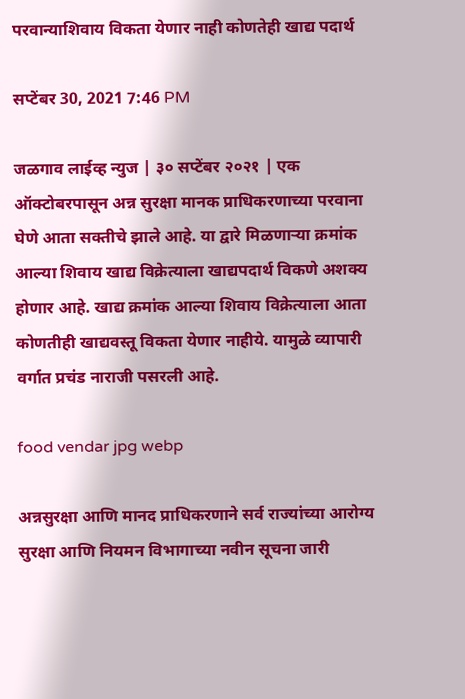परवान्याशिवाय विकता येणार नाही कोणतेही खाद्य पदार्थ

सप्टेंबर 30, 2021 7:46 PM

जळगाव लाईव्ह न्युज | ३० सप्टेंबर २०२१ | एक ऑक्टोबरपासून अन्न सुरक्षा मानक प्राधिकरणाच्या परवाना घेणे आता सक्तीचे झाले आहे. या द्वारे मिळणाऱ्या क्रमांक आल्या शिवाय खाद्य विक्रेत्याला खाद्यपदार्थ विकणे अशक्य होणार आहे. खाद्य क्रमांक आल्या शिवाय विक्रेत्याला आता कोणतीही खाद्यवस्तू विकता येणार नाहीये. यामुळे व्यापारी वर्गात प्रचंड नाराजी पसरली आहे.

food vendar jpg webp

अन्नसुरक्षा आणि मानद प्राधिकरणाने सर्व राज्यांच्या आरोग्य सुरक्षा आणि नियमन विभागाच्या नवीन सूचना जारी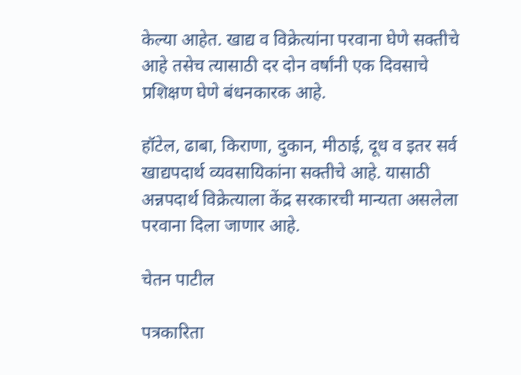केल्या आहेत. खाद्य व विक्रेत्यांना परवाना घेणे सक्तीचे आहे तसेच त्यासाठी दर दोन वर्षांनी एक दिवसाचे प्रशिक्षण घेणे बंधनकारक आहे.

हॉटेल, ढाबा, किराणा, दुकान, मीठाई, दूध व इतर सर्व खाद्यपदार्थ व्यवसायिकांना सक्तीचे आहे. यासाठी अन्नपदार्थ विक्रेत्याला केंद्र सरकारची मान्यता असलेला परवाना दिला जाणार आहे.

चेतन पाटील

पत्रकारिता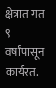क्षेत्रात गत ९ वर्षांपासून कार्यरत.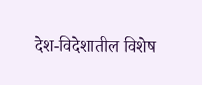देश-विदेशातील विशेष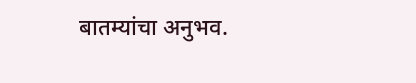बातम्यांचा अनुभव.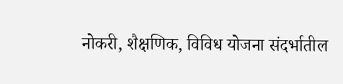नोकरी, शैक्षणिक, विविध योजना संदर्भातील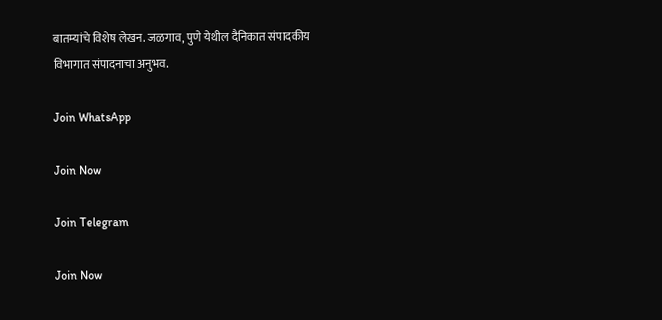बातम्यांचे विशेष लेखन. जळगाव, पुणे येथील दैनिकात संपादकीय विभागात संपादनाचा अनुभव.

Join WhatsApp

Join Now

Join Telegram

Join Now